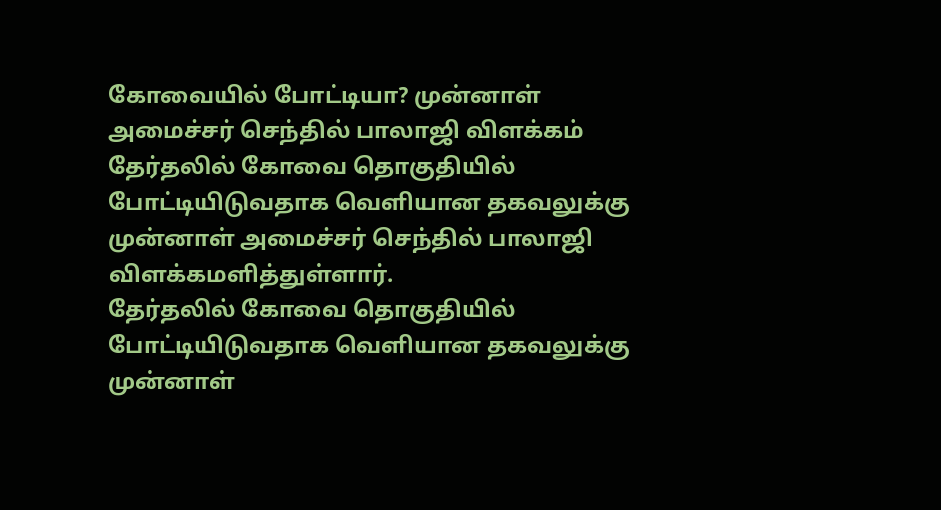கோவையில் போட்டியா? முன்னாள் அமைச்சர் செந்தில் பாலாஜி விளக்கம்
தேர்தலில் கோவை தொகுதியில் போட்டியிடுவதாக வெளியான தகவலுக்கு முன்னாள் அமைச்சர் செந்தில் பாலாஜி விளக்கமளித்துள்ளார்.
தேர்தலில் கோவை தொகுதியில் போட்டியிடுவதாக வெளியான தகவலுக்கு முன்னாள்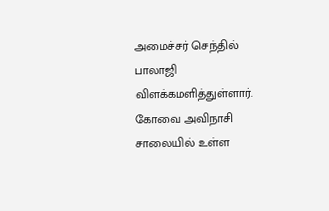அமைச்சர் செந்தில் பாலாஜி விளக்கமளித்துள்ளார்.
கோவை அவிநாசி சாலையில் உள்ள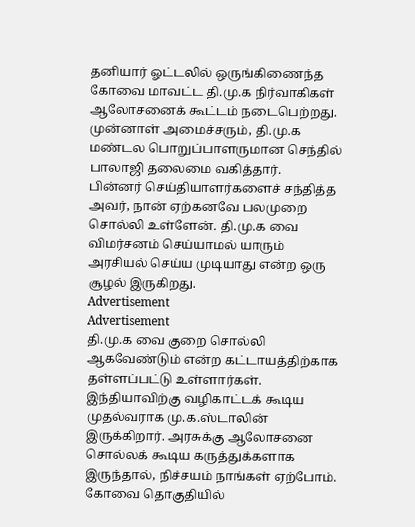தனியார் ஓட்டலில் ஒருங்கிணைந்த கோவை மாவட்ட தி.மு.க நிர்வாகிகள் ஆலோசனைக் கூட்டம் நடைபெற்றது. முன்னாள் அமைச்சரும், தி.மு.க மண்டல பொறுப்பாளருமான செந்தில் பாலாஜி தலைமை வகித்தார்.
பின்னர் செய்தியாளர்களைச் சந்தித்த அவர், நான் ஏற்கனவே பலமுறை சொல்லி உள்ளேன். தி.மு.க வை விமர்சனம் செய்யாமல் யாரும் அரசியல் செய்ய முடியாது என்ற ஒரு சூழல் இருகிறது.
Advertisement
Advertisement
தி.மு.க வை குறை சொல்லி ஆகவேண்டும் என்ற கட்டாயத்திற்காக தள்ளப்பட்டு உள்ளார்கள்.
இந்தியாவிற்கு வழிகாட்டக் கூடிய முதல்வராக மு.க.ஸ்டாலின் இருக்கிறார். அரசுக்கு ஆலோசனை சொல்லக் கூடிய கருத்துக்களாக இருந்தால், நிச்சயம் நாங்கள் ஏற்போம். கோவை தொகுதியில்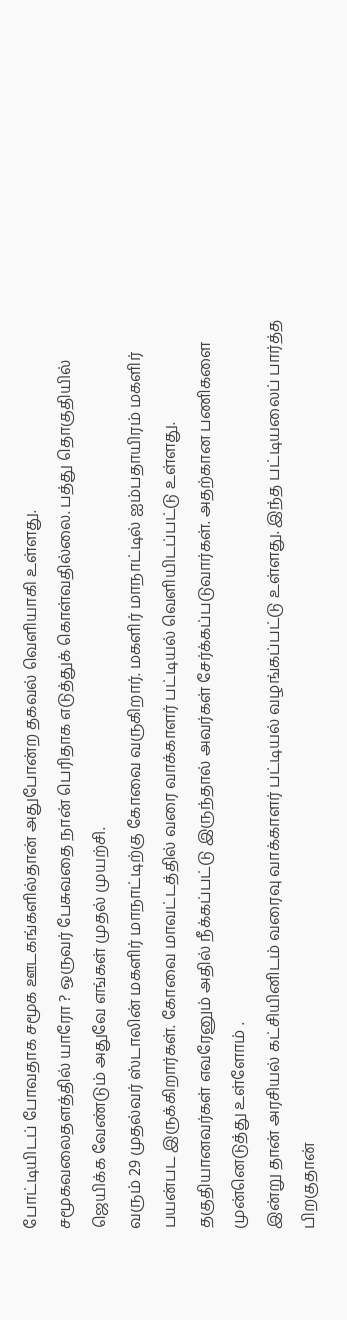போட்டியிடப் போவதாக சமூக ஊடகங்களில்தான் அதுபோன்ற தகவல் வெளியாகி உள்ளது.
சமூகவலைதளத்தில் யாரோ ? ஒருவர் பேசுவதை நான் பெரிதாக எடுத்துக் கொள்வதில்லை. பத்து தொகுதியில் ஜெயிக்க வேண்டும் அதுவே எங்கள் முதல் முயற்சி.
வரும் 29 முதல்வர் ஸ்டாலின் மகளிர் மாநாட்டிற்கு கோவை வருகிறார். மகளிர் மாநாட்டில் ஐம்பதாயிரம் மகளிர் பயன்பட இருக்கிறார்கள். கோவை மாவட்டத்தில் வரை வாக்காளர் பட்டியல் வெளியிடப்பட்டு உள்ளது. தகுதியானவர்கள் எவரேனும் அதில் நீக்கப்பட்டு இருந்தால் அவர்கள் சேர்க்கப்படுவார்கள். அதற்கான பணிகளை முன்னெடுத்து உள்ளோம் .
இன்று தான் அரசியல் கட்சியினிடம் வரைவு வாக்காளர் பட்டியல் வழங்கப்பட்டு உள்ளது. இந்த பட்டியலைப் பார்த்த பிறகுதான்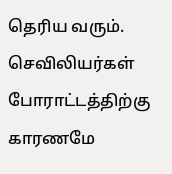தெரிய வரும்.
செவிலியர்கள் போராட்டத்திற்கு காரணமே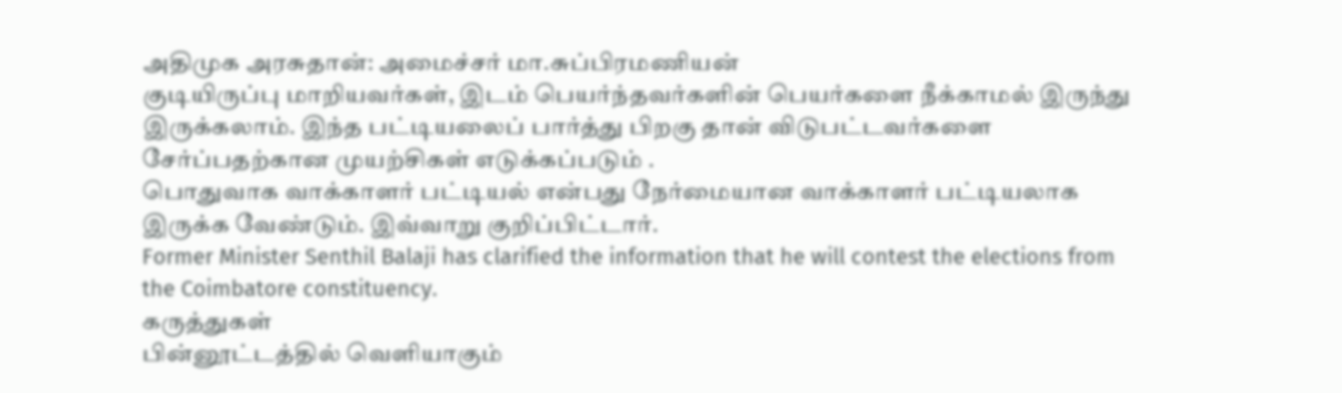அதிமுக அரசுதான்: அமைச்சர் மா.சுப்பிரமணியன்
குடியிருப்பு மாறியவர்கள், இடம் பெயர்ந்தவர்களின் பெயர்களை நீக்காமல் இருந்து இருக்கலாம். இந்த பட்டியலைப் பார்த்து பிறகு தான் விடுபட்டவர்களை சேர்ப்பதற்கான முயற்சிகள் எடுக்கப்படும் .
பொதுவாக வாக்காளர் பட்டியல் என்பது நேர்மையான வாக்காளர் பட்டியலாக இருக்க வேண்டும். இவ்வாறு குறிப்பிட்டார்.
Former Minister Senthil Balaji has clarified the information that he will contest the elections from the Coimbatore constituency.
கருத்துகள்
பின்னூட்டத்தில் வெளியாகும்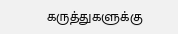கருத்துகளுக்கு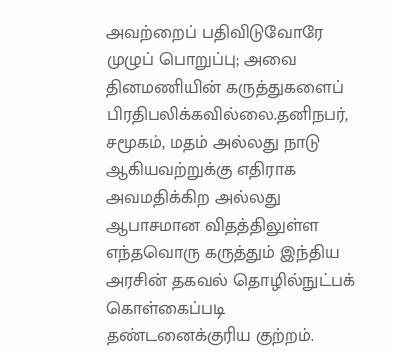அவற்றைப் பதிவிடுவோரே முழுப் பொறுப்பு; அவை தினமணியின் கருத்துகளைப் பிரதிபலிக்கவில்லை.தனிநபர், சமூகம், மதம் அல்லது நாடு ஆகியவற்றுக்கு எதிராக அவமதிக்கிற அல்லது ஆபாசமான விதத்திலுள்ள எந்தவொரு கருத்தும் இந்திய அரசின் தகவல் தொழில்நுட்பக் கொள்கைப்படி தண்டனைக்குரிய குற்றம்.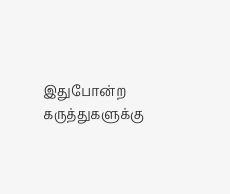இதுபோன்ற கருத்துகளுக்கு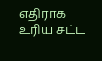எதிராக உரிய சட்ட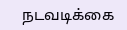நடவடிக்கை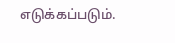எடுக்கப்படும்.